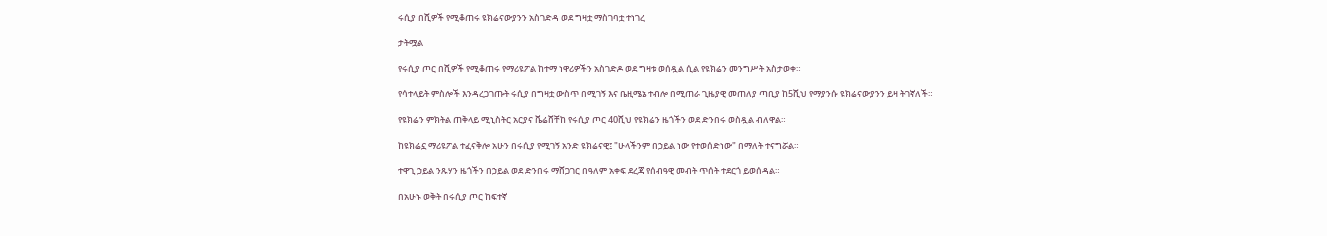ሩሲያ በሺዎች የሚቆጠሩ ዩክሬናውያንን አስገድዳ ወደ ግዛቷ ማስገባቷ ተነገረ

ታትሟል

የሩሲያ ጦር በሺዎች የሚቆጠሩ የማሪዩፖል ከተማ ነዋሪዎችን አስገድዶ ወደ ግዛቱ ወሰዷል ሲል የዩክሬን መንግሥት አስታወቀ።

የሳተላይት ምስሎች እንዳረጋገጡት ሩሲያ በግዛቷ ውስጥ በሚገኝ እና ቤዚሜኔ ተብሎ በሚጠራ ጊዜያዊ መጠለያ ጣቢያ ከ5ሺህ የማያንሱ ዩክሬናውያንን ይዛ ትገኛለች።

የዩክሬን ምክትል ጠቅላይ ሚኒስትር አርያና ቬሬሸቸከ የሩሲያ ጦር 40ሺህ የዩክሬን ዜጎችን ወደ ድንበሩ ወስዷል ብለዋል።

ከዩክሬኗ ማሪዩፖል ተፈናቅሎ አሁን በሩሲያ የሚገኝ አንድ ዩክሬናዊ፤ "ሁላችንም በኃይል ነው የተወሰድነው" በማለት ተናግሯል።

ተዋጊ ኃይል ንጹሃን ዜጎችን በኃይል ወደ ድንበሩ ማሸጋገር በዓለም አቀፍ ደረጃ የሰብዓዊ መብት ጥሰት ተደርጎ ይወሰዳል።

በአሁኑ ወቅት በሩሲያ ጦር ከፍተኛ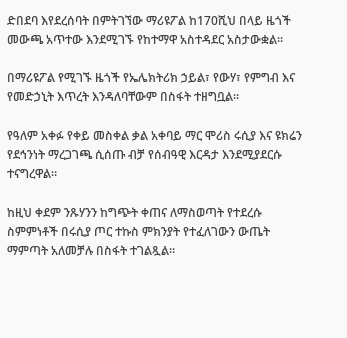ድበደባ እየደረሰባት በምትገኘው ማሪዩፖል ከ170ሺህ በላይ ዜጎች መውጫ አጥተው እንደሚገኙ የከተማዋ አስተዳደር አስታውቋል።

በማሪዩፖል የሚገኙ ዜጎች የኤሌክትሪክ ኃይል፣ የውሃ፣ የምግብ እና የመድኃኒት እጥረት እንዳለባቸውም በስፋት ተዘግቧል።

የዓለም አቀፉ የቀይ መስቀል ቃል አቀባይ ማር ሞሪስ ሩሲያ እና ዩክሬን የደኅንነት ማረጋገጫ ሲሰጡ ብቻ የሰብዓዊ እርዳታ እንደሚያደርሱ ተናግረዋል።

ከዚህ ቀደም ንጹሃንን ከግጭት ቀጠና ለማስወጣት የተደረሱ ስምምነቶች በሩሲያ ጦር ተኩስ ምክንያት የተፈለገውን ውጤት ማምጣት አለመቻሉ በስፋት ተገልጿል።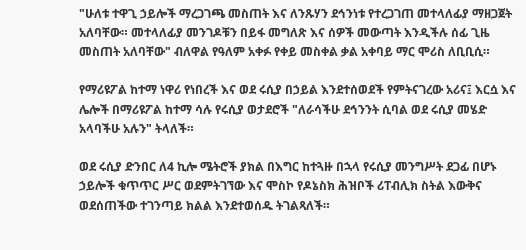"ሁለቱ ተዋጊ ኃይሎች ማረጋገጫ መስጠት እና ለንጹሃን ደኅንነቱ የተረጋገጠ መተላለፊያ ማዘጋጀት አለባቸው። መተላለፊያ መንገዶቹን በይፋ መግለጽ እና ሰዎች መውጣት እንዲችሉ ሰፊ ጊዜ መስጠት አለባቸው" ብለዋል የዓለም አቀፉ የቀይ መስቀል ቃል አቀባይ ማር ሞሪስ ለቢቢሲ።

የማሪዩፖል ከተማ ነዋሪ የነበረች እና ወደ ሩሲያ በኃይል እንደተሰወደች የምትናገረው አሪና፤ እርሷ እና ሌሎች በማሪዩፖል ከተማ ሳሉ የሩሲያ ወታደሮች "ለራሳችሁ ደኅንንት ሲባል ወደ ሩሲያ መሄድ አላባችሁ አሉን" ትላለች።

ወደ ሩሲያ ድንበር ለ4 ኪሎ ሜትሮች ያክል በእግር ከተጓዙ በኋላ የሩሲያ መንግሥት ደጋፊ በሆኑ ኃይሎች ቁጥጥር ሥር ወደምትገኘው እና ሞስኮ የዶኔስክ ሕዝቦች ሪፐብሊክ ስትል እውቅና ወደሰጠችው ተገንጣይ ክልል እንደተወሰዱ ትገልጻለች።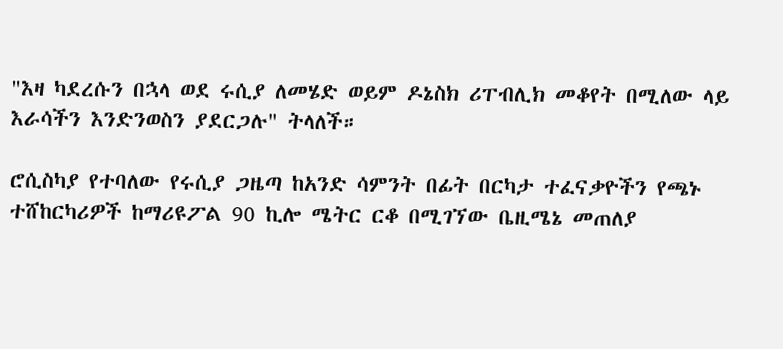"እዛ ካደረሱን በኋላ ወደ ሩሲያ ለመሄድ ወይም ዶኔስክ ሪፐብሊክ መቆየት በሚለው ላይ እራሳችን እንድንወስን ያደርጋሉ" ትላለች።

ሮሲስካያ የተባለው የሩሲያ ጋዜጣ ከአንድ ሳምንት በፊት በርካታ ተፈናቃዮችን የጫኑ ተሸከርካሪዎች ከማሪዩፖል 90 ኪሎ ሜትር ርቆ በሚገኘው ቤዚሜኔ መጠለያ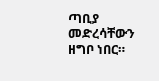ጣቢያ መድረሳቸውን ዘግቦ ነበር።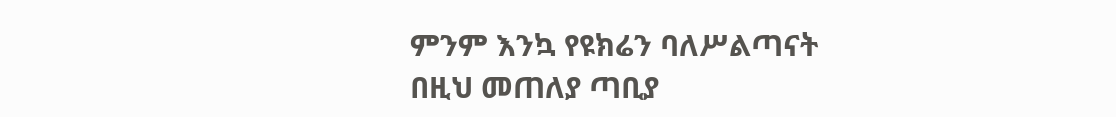ምንም እንኳ የዩክሬን ባለሥልጣናት በዚህ መጠለያ ጣቢያ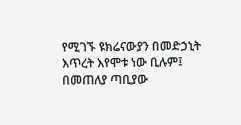የሚገኙ ዩክሬናውያን በመድኃኒት እጥረት እየሞቱ ነው ቢሉም፤ በመጠለያ ጣቢያው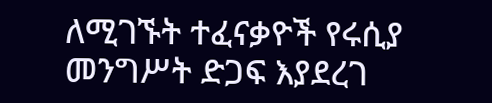ለሚገኙት ተፈናቃዮች የሩሲያ መንግሥት ድጋፍ እያደረገ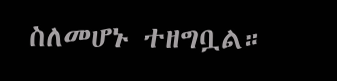ስለመሆኑ ተዘግቧል።